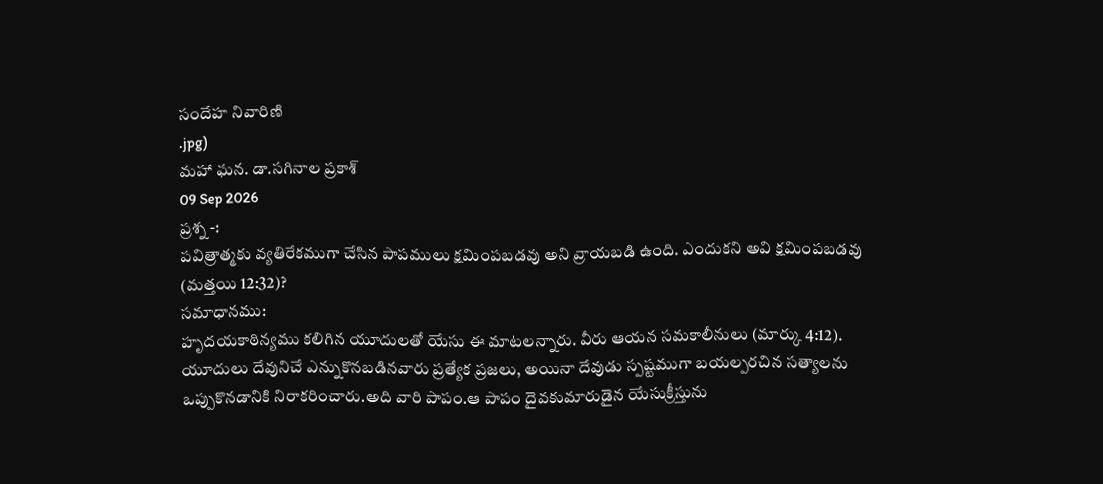సందేహ నివారిణి
.jpg)
మహా ఘన. డా.సగినాల ప్రకాశ్
09 Sep 2026
ప్రశ్న -:
పవిత్రాత్మకు వ్యతిరేకముగా చేసిన పాపములు క్షమింపబడవు అని వ్రాయబడి ఉంది. ఎందుకని అవి క్షమింపబడవు (మత్తయి 12:32)?
సమాధానము:
హృదయకాఠిన్యము కలిగిన యూదులతో యేసు ఈ మాటలన్నారు. వీరు ఆయన సమకాలీనులు (మార్కు 4:12). యూదులు దేవునిచే ఎన్నుకొనబడినవారు ప్రత్యేక ప్రజలు, అయినా దేవుడు స్పష్టముగా బయల్పరచిన సత్యాలను ఒప్పుకొనడానికి నిరాకరించారు.అది వారి పాపం.ఆ పాపం దైవకుమారుడైన యేసుక్రీస్తును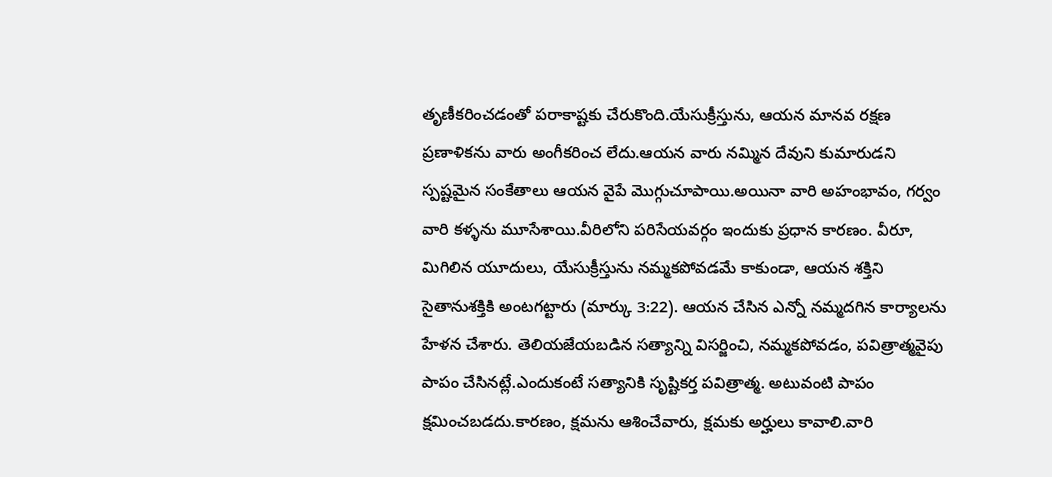తృణీకరించడంతో పరాకాష్టకు చేరుకొంది.యేసుక్రీస్తును, ఆయన మానవ రక్షణ ప్రణాళికను వారు అంగీకరించ లేదు.ఆయన వారు నమ్మిన దేవుని కుమారుడని స్పష్టమైన సంకేతాలు ఆయన వైపే మొగ్గుచూపాయి.అయినా వారి అహంభావం, గర్వం వారి కళ్ళను మూసేశాయి.వీరిలోని పరిసేయవర్గం ఇందుకు ప్రధాన కారణం. వీరూ, మిగిలిన యూదులు, యేసుక్రీస్తును నమ్మకపోవడమే కాకుండా, ఆయన శక్తిని సైతానుశక్తికి అంటగట్టారు (మార్కు 3:22). ఆయన చేసిన ఎన్నో నమ్మదగిన కార్యాలను హేళన చేశారు. తెలియజేయబడిన సత్యాన్ని విసర్జించి, నమ్మకపోవడం, పవిత్రాత్మవైపు పాపం చేసినట్లే.ఎందుకంటే సత్యానికి సృష్టికర్త పవిత్రాత్మ. అటువంటి పాపం క్షమించబడదు.కారణం, క్షమను ఆశించేవారు, క్షమకు అర్హులు కావాలి.వారి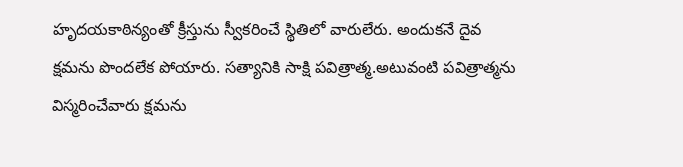హృదయకాఠిన్యంతో క్రీస్తును స్వీకరించే స్థితిలో వారులేరు. అందుకనే దైవ క్షమను పొందలేక పోయారు. సత్యానికి సాక్షి పవిత్రాత్మ.అటువంటి పవిత్రాత్మను విస్మరించేవారు క్షమను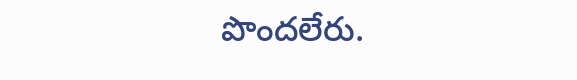పొందలేరు.